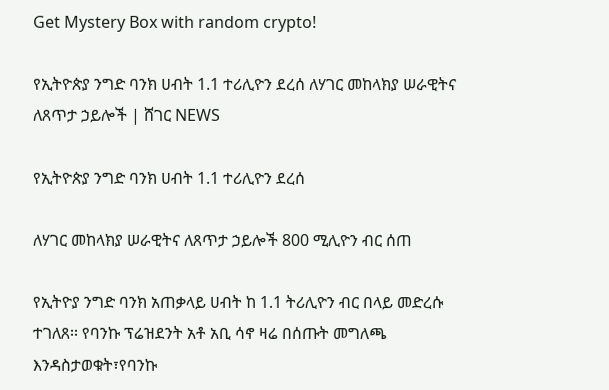Get Mystery Box with random crypto!

የኢትዮጵያ ንግድ ባንክ ሀብት 1.1 ተሪሊዮን ደረሰ ለሃገር መከላክያ ሠራዊትና ለጸጥታ ኃይሎች | ሸገር NEWS

የኢትዮጵያ ንግድ ባንክ ሀብት 1.1 ተሪሊዮን ደረሰ

ለሃገር መከላክያ ሠራዊትና ለጸጥታ ኃይሎች 800 ሚሊዮን ብር ሰጠ

የኢትዮያ ንግድ ባንክ አጠቃላይ ሀብት ከ 1.1 ትሪሊዮን ብር በላይ መድረሱ ተገለጸ፡፡ የባንኩ ፕሬዝደንት አቶ አቢ ሳኖ ዛሬ በሰጡት መግለጫ እንዳስታወቁት፣የባንኩ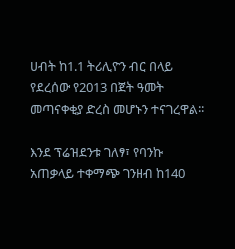ሀብት ከ1.1 ትሪሊዮን ብር በላይ የደረሰው የ2013 በጀት ዓመት መጣናቀቂያ ድረስ መሆኑን ተናገረዋል፡፡

እንደ ፕሬዝደንቱ ገለፃ፣ የባንኩ አጠቃላይ ተቀማጭ ገንዘብ ከ140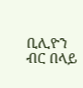ቢሊዮን ብር በላይ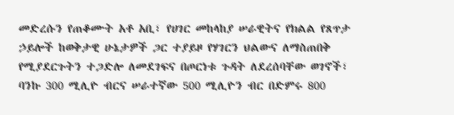መድረሱን የጠቆሙት አቶ አቢ፣ የሀገር መከላከያ ሠራዊትና የክልል የጸጥታ ኃይሎች ከወቅታዊ ሁኔታዎች ጋር ተያይዞ የሃገርን ህልውና ለማስጠበቅ የሚያደርጉትን ተጋድሎ ለመደገፍና በጦርነቱ ጉዳት ለደረሰባቸው ወገኖች፣ ባንኩ 300 ሚሊዮ ብርና ሠራተኛው 500 ሚሊዮን ብር በድምሩ 800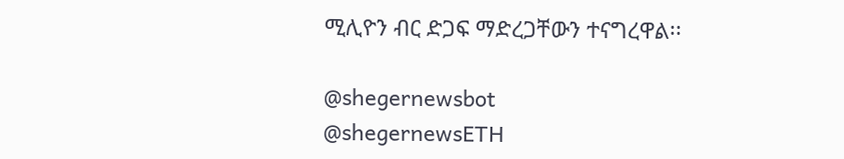ሚሊዮን ብር ድጋፍ ማድረጋቸውን ተናግረዋል፡፡

@shegernewsbot
@shegernewsETH